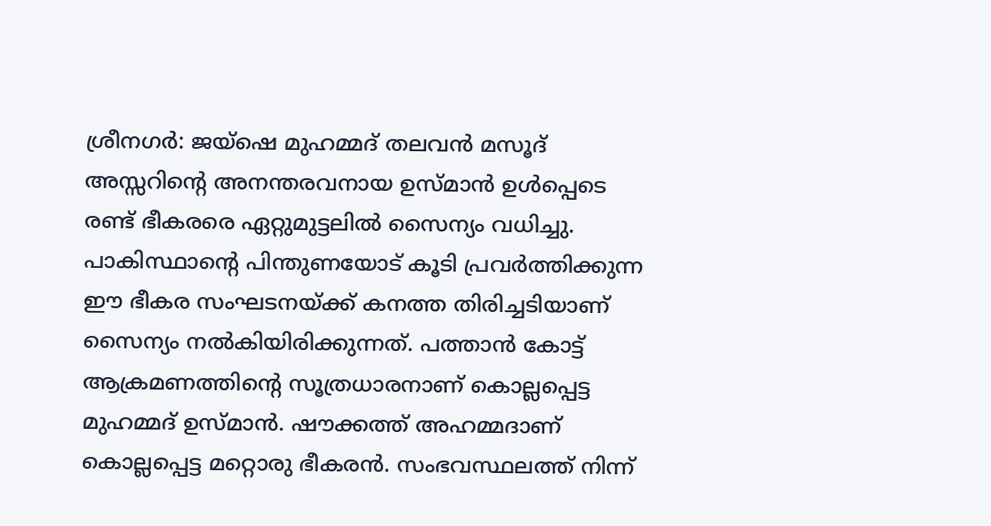ശ്രീനഗർ: ജയ്ഷെ മുഹമ്മദ് തലവൻ മസൂദ് അസ്സറിന്റെ അനന്തരവനായ ഉസ്മാൻ ഉൾപ്പെടെ രണ്ട് ഭീകരരെ ഏറ്റുമുട്ടലിൽ സൈന്യം വധിച്ചു. പാകിസ്ഥാന്റെ പിന്തുണയോട് കൂടി പ്രവർത്തിക്കുന്ന ഈ ഭീകര സംഘടനയ്ക്ക് കനത്ത തിരിച്ചടിയാണ് സൈന്യം നൽകിയിരിക്കുന്നത്. പത്താൻ കോട്ട് ആക്രമണത്തിന്റെ സൂത്രധാരനാണ് കൊല്ലപ്പെട്ട മുഹമ്മദ് ഉസ്മാൻ. ഷൗക്കത്ത് അഹമ്മദാണ് കൊല്ലപ്പെട്ട മറ്റൊരു ഭീകരൻ. സംഭവസ്ഥലത്ത് നിന്ന്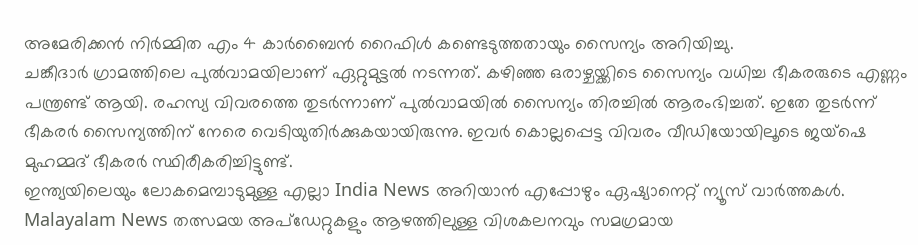അമേരിക്കൻ നിർമ്മിത എം 4 കാർബൈൻ റൈഫിൾ കണ്ടെടുത്തതായും സൈന്യം അറിയിച്ചു.
ചങ്കീദാർ ഗ്രാമത്തിലെ പുൽവാമയിലാണ് ഏറ്റുമുട്ടൽ നടന്നത്. കഴിഞ്ഞ ഒരാഴ്ചയ്ക്കിടെ സൈന്യം വധിച്ച ഭീകരരുടെ എണ്ണം പന്ത്രണ്ട് ആയി. രഹസ്യ വിവരത്തെ തുടർന്നാണ് പുൽവാമയിൽ സൈന്യം തിരച്ചിൽ ആരംഭിച്ചത്. ഇതേ തുടർന്ന് ഭീകരർ സൈന്യത്തിന് നേരെ വെടിയുതിർക്കുകയായിരുന്നു. ഇവർ കൊല്ലപ്പെട്ട വിവരം വീഡിയോയിലൂടെ ജയ്ഷെ മുഹമ്മദ് ഭീകരർ സ്ഥിരീകരിച്ചിട്ടുണ്ട്.
ഇന്ത്യയിലെയും ലോകമെമ്പാടുമുള്ള എല്ലാ India News അറിയാൻ എപ്പോഴും ഏഷ്യാനെറ്റ് ന്യൂസ് വാർത്തകൾ. Malayalam News തത്സമയ അപ്ഡേറ്റുകളും ആഴത്തിലുള്ള വിശകലനവും സമഗ്രമായ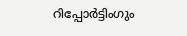റിപ്പോർട്ടിംഗും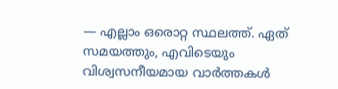— എല്ലാം ഒരൊറ്റ സ്ഥലത്ത്. ഏത് സമയത്തും, എവിടെയും വിശ്വസനീയമായ വാർത്തകൾ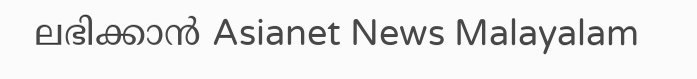ലഭിക്കാൻ Asianet News Malayalam